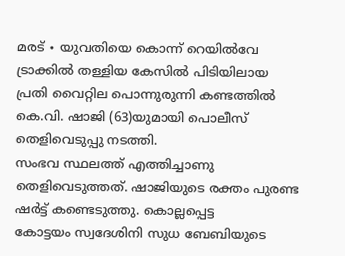മരട് ∙ യുവതിയെ കൊന്ന് റെയിൽവേ ട്രാക്കിൽ തള്ളിയ കേസിൽ പിടിയിലായ പ്രതി വൈറ്റില പൊന്നുരുന്നി കണ്ടത്തിൽ കെ.വി. ഷാജി (63)യുമായി പൊലീസ് തെളിവെടുപ്പു നടത്തി.
സംഭവ സ്ഥലത്ത് എത്തിച്ചാണു തെളിവെടുത്തത്. ഷാജിയുടെ രക്തം പുരണ്ട
ഷർട്ട് കണ്ടെടുത്തു. കൊല്ലപ്പെട്ട
കോട്ടയം സ്വദേശിനി സുധ ബേബിയുടെ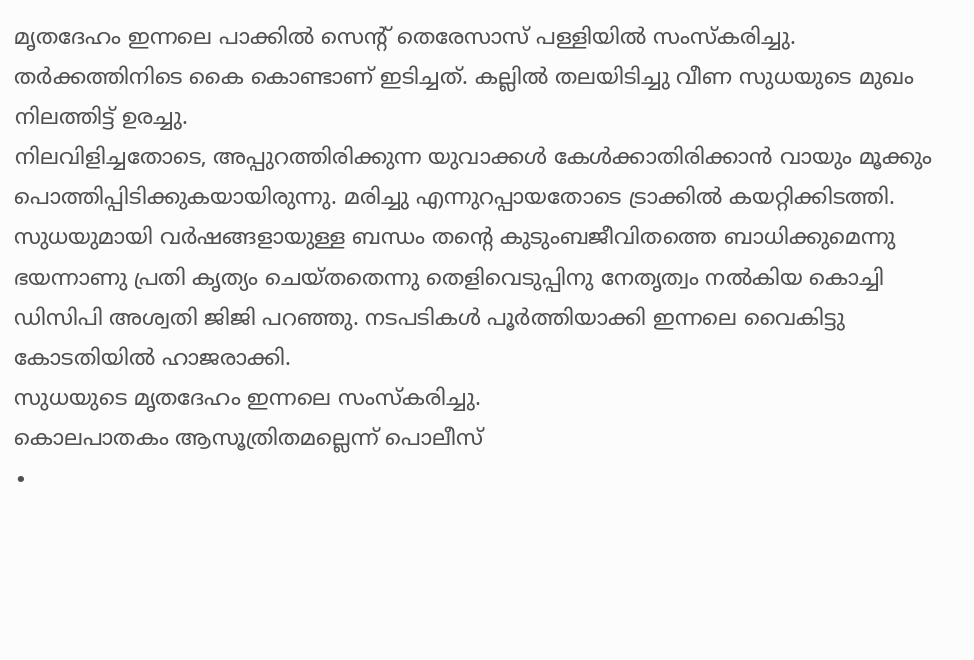മൃതദേഹം ഇന്നലെ പാക്കിൽ സെന്റ് തെരേസാസ് പള്ളിയിൽ സംസ്കരിച്ചു.
തർക്കത്തിനിടെ കൈ കൊണ്ടാണ് ഇടിച്ചത്. കല്ലിൽ തലയിടിച്ചു വീണ സുധയുടെ മുഖം നിലത്തിട്ട് ഉരച്ചു.
നിലവിളിച്ചതോടെ, അപ്പുറത്തിരിക്കുന്ന യുവാക്കൾ കേൾക്കാതിരിക്കാൻ വായും മൂക്കും പൊത്തിപ്പിടിക്കുകയായിരുന്നു. മരിച്ചു എന്നുറപ്പായതോടെ ട്രാക്കിൽ കയറ്റിക്കിടത്തി.
സുധയുമായി വർഷങ്ങളായുള്ള ബന്ധം തന്റെ കുടുംബജീവിതത്തെ ബാധിക്കുമെന്നു ഭയന്നാണു പ്രതി കൃത്യം ചെയ്തതെന്നു തെളിവെടുപ്പിനു നേതൃത്വം നൽകിയ കൊച്ചി ഡിസിപി അശ്വതി ജിജി പറഞ്ഞു. നടപടികൾ പൂർത്തിയാക്കി ഇന്നലെ വൈകിട്ടു കോടതിയിൽ ഹാജരാക്കി.
സുധയുടെ മൃതദേഹം ഇന്നലെ സംസ്കരിച്ചു.
കൊലപാതകം ആസൂത്രിതമല്ലെന്ന് പൊലീസ്
∙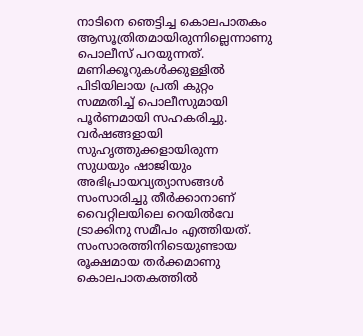നാടിനെ ഞെട്ടിച്ച കൊലപാതകം ആസൂത്രിതമായിരുന്നില്ലെന്നാണു പൊലീസ് പറയുന്നത്. മണിക്കൂറുകൾക്കുള്ളിൽ പിടിയിലായ പ്രതി കുറ്റം സമ്മതിച്ച് പൊലീസുമായി പൂർണമായി സഹകരിച്ചു.
വർഷങ്ങളായി സുഹൃത്തുക്കളായിരുന്ന സുധയും ഷാജിയും അഭിപ്രായവ്യത്യാസങ്ങൾ സംസാരിച്ചു തീർക്കാനാണ് വൈറ്റിലയിലെ റെയിൽവേ ട്രാക്കിനു സമീപം എത്തിയത്. സംസാരത്തിനിടെയുണ്ടായ രൂക്ഷമായ തർക്കമാണു കൊലപാതകത്തിൽ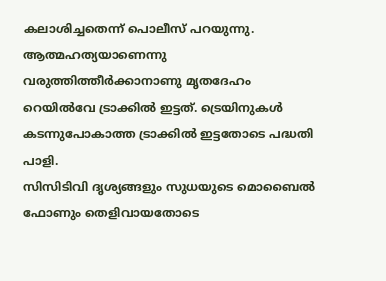കലാശിച്ചതെന്ന് പൊലീസ് പറയുന്നു.
ആത്മഹത്യയാണെന്നു വരുത്തിത്തീർക്കാനാണു മൃതദേഹം റെയിൽവേ ട്രാക്കിൽ ഇട്ടത്. ട്രെയിനുകൾ കടന്നുപോകാത്ത ട്രാക്കിൽ ഇട്ടതോടെ പദ്ധതി പാളി.
സിസിടിവി ദൃശ്യങ്ങളും സുധയുടെ മൊബൈൽ ഫോണും തെളിവായതോടെ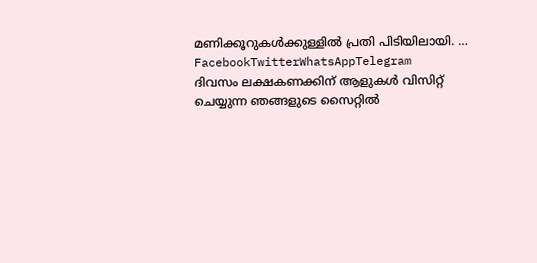മണിക്കൂറുകൾക്കുള്ളിൽ പ്രതി പിടിയിലായി. … FacebookTwitterWhatsAppTelegram
ദിവസം ലക്ഷകണക്കിന് ആളുകൾ വിസിറ്റ് ചെയ്യുന്ന ഞങ്ങളുടെ സൈറ്റിൽ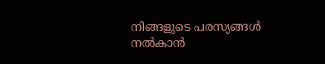നിങ്ങളുടെ പരസ്യങ്ങൾ നൽകാൻ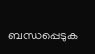ബന്ധപ്പെടുക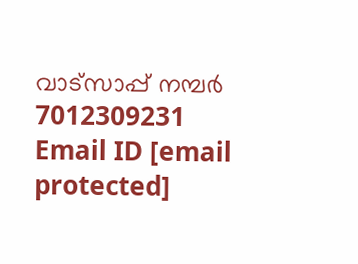വാട്സാപ്പ് നമ്പർ 7012309231 Email ID [email protected]